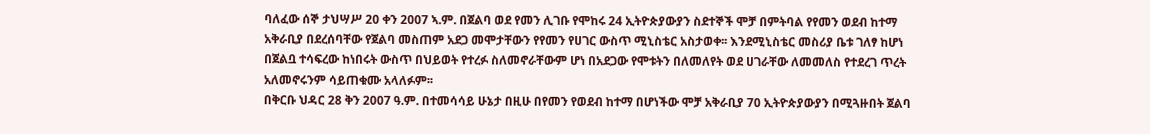ባለፈው ሰኞ ታህሣሥ 20 ቀን 2007 ኣ.ም. በጀልባ ወደ የመን ሊገቡ የሞከሩ 24 ኢትዮጵያውያን ስደተኞች ሞቻ በምትባል የየመን ወደብ ከተማ አቅራቢያ በደረሰባቸው የጀልባ መስጠም አደጋ መሞታቸውን የየመን የሀገር ውስጥ ሚኒስቴር አስታወቀ፡፡ እንደሚኒስቴር መስሪያ ቤቱ ገለፃ ከሆነ በጀልቧ ተሳፍረው ከነበሩት ውስጥ በህይወት የተረፉ ስለመኖራቸውም ሆነ በአደጋው የሞቱትን በለመለየት ወደ ሀገራቸው ለመመለስ የተደረገ ጥረት አለመኖሩንም ሳይጠቁሙ አላለፉም፡፡
በቅርቡ ህዳር 28 ቅን 2007 ዓ.ም. በተመሳሳይ ሁኔታ በዚሁ በየመን የወደብ ከተማ በሆነችው ሞቻ አቅራቢያ 70 ኢትዮጵያውያን በሚጓዙበት ጀልባ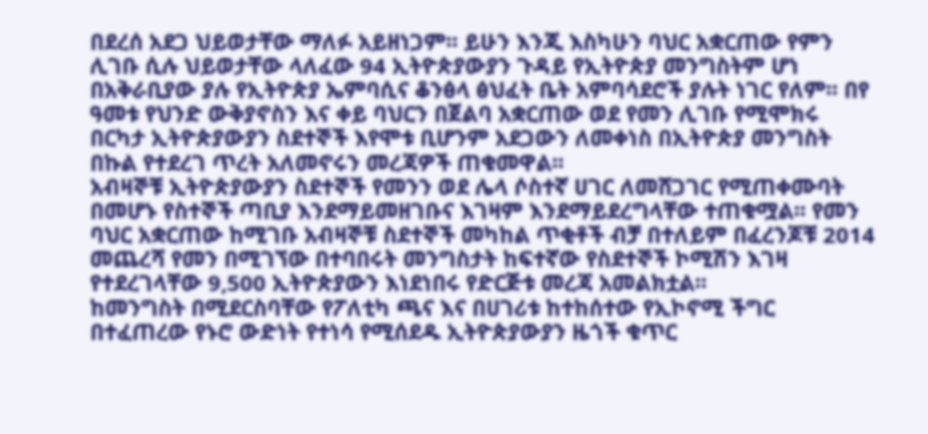በደረሰ አደጋ ህይወታቸው ማለፉ አይዘነጋም፡፡ ይሁን እንጂ እስካሁን ባህር አቋርጠው የምን ሊገቡ ሲሉ ህይወታቸው ላለፈው 94 ኢትዮጵያውያን ጉዳይ የኢትዮጵያ መንግስትም ሆነ በአቅራቢያው ያሉ የኢትዮጵያ ኤምባሲና ቆንፅላ ፅህፈት ቤት አምባሳደሮች ያሉት ነገር የለም፡፡ በየ ዓመቱ የህንድ ውቅያኖስን እና ቀይ ባህርን በጀልባ አቋርጠው ወደ የመን ሊገቡ የሚሞክሩ በርካታ ኢትዮጵያውያን ስደተኞች እየሞቱ ቢሆንም አደጋውን ለመቀነስ በኢትዮጵያ መንግስት በኩል የተደረገ ጥረት አለመኖሩን መረጃዎች ጠቁመዋል፡፡
አብዛኞቹ ኢትዮጵያውያን ስደተኞች የመንን ወደ ሌላ ሶስተኛ ሀገር ለመሸጋገር የሚጠቀሙባት በመሆኑ የስተኞች ጣቢያ እንደማይመዘገቡና እገዛም እንደማይደረግላቸው ተጠቁሟል፡፡ የመን ባህር አቋርጠው ከሚገቡ አብዛኞቹ ስደተኞች መካከል ጥቂቶች ብቻ በተለይም በፈረንጆቹ 2014 መጨረሻ የመን በሚገኘው በተባበሩት መንግስታት ከፍተኛው የስደተኞች ኮሚሽን እገዛ የተደረገላቸው 9,500 ኢትዮጵያውን እነደነበሩ የድርጅቱ መረጃ አመልክቷል፡፡
ከመንግስት በሚደርስባቸው የፖለቲካ ጫና እና በሀገሪቱ ከተከሰተው የኢኮኖሚ ችግር በተፈጠረው የኑሮ ውድነት የተነሳ የሚሰደዱ ኢትዮጵያውያን ዜጎች ቁጥር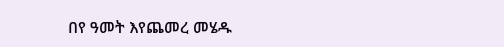በየ ዓመት እየጨመረ መሄዱ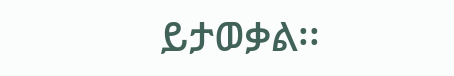ይታወቃል፡፡